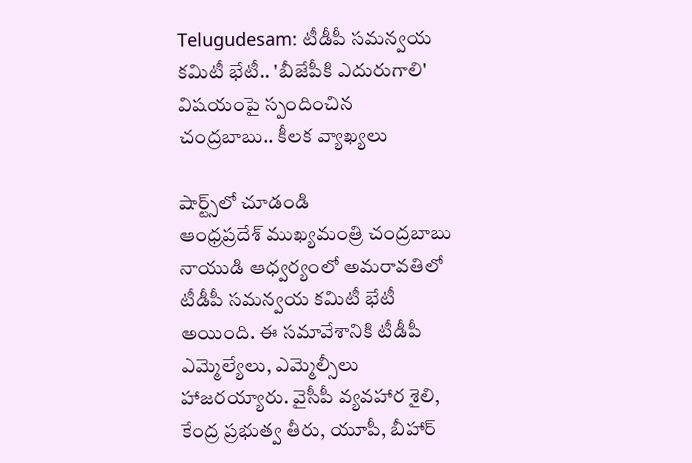Telugudesam: టీడీపీ సమన్వయ కమిటీ భేటీ.. 'బీజేపీకి ఎదురుగాలి' విషయంపై స్పందించిన చంద్రబాబు.. కీలక వ్యాఖ్యలు

షార్ట్స్‌లో చూడండి
ఆంధ్రప్రదేశ్ ముఖ్యమంత్రి చంద్రబాబు నాయుడి ఆధ్వర్యంలో అమరావతిలో టీడీపీ సమన్వయ కమిటీ భేటీ అయింది. ఈ సమావేశానికి టీడీపీ ఎమ్మెల్యేలు, ఎమ్మెల్సీలు హాజరయ్యారు. వైసీపీ వ్యవహార శైలి, కేంద్ర ప్రభుత్వ తీరు, యూపీ, బీహార్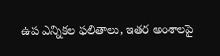ఉప ఎన్నికల ఫలితాలు, ఇతర అంశాలపై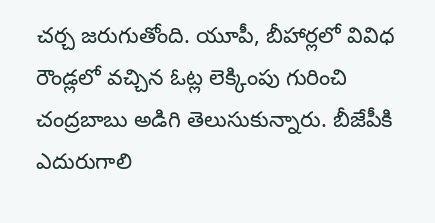చర్చ జరుగుతోంది. యూపీ, బీహార్లలో వివిధ రౌండ్లలో వచ్చిన ఓట్ల లెక్కింపు గురించి చంద్రబాబు అడిగి తెలుసుకున్నారు. బీజేపీకి ఎదురుగాలి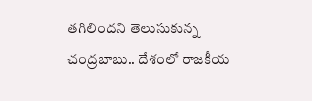తగిలిందని తెలుసుకున్న చంద్రబాబు.. దేశంలో రాజకీయ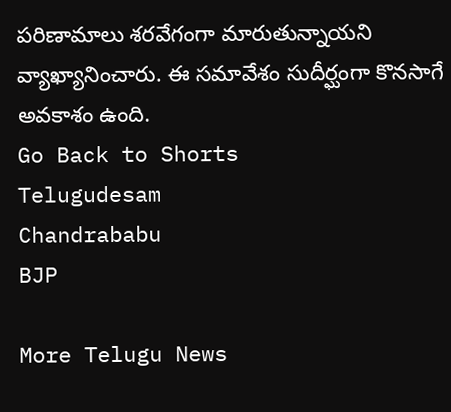పరిణామాలు శరవేగంగా మారుతున్నాయని వ్యాఖ్యానించారు. ఈ సమావేశం సుదీర్ఘంగా కొనసాగే అవకాశం ఉంది.
Go Back to Shorts
Telugudesam
Chandrababu
BJP

More Telugu News